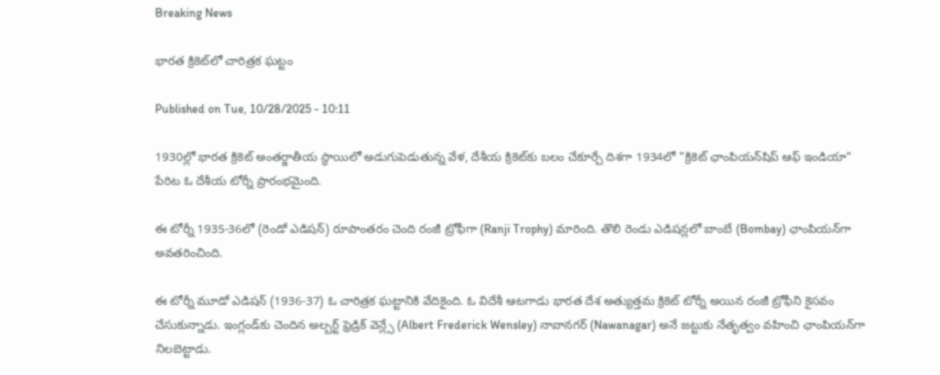Breaking News

భారత క్రికెట్‌లో చారిత్రక ఘట్టం

Published on Tue, 10/28/2025 - 10:11

1930ల్లో భారత క్రికెట్ అంతర్జాతీయ స్థాయిలో అడుగుపెడుతున్న వేళ, దేశీయ క్రికెట్‌కు బలం చేకూర్చే దిశగా 1934లో "క్రికెట్‌ ఛాంపియన్‌షిప్‌ ఆఫ్‌ ఇండియా" పేరిట ఓ దేశీయ టోర్నీ ప్రారంభమైంది.

ఈ టోర్నీ 1935-36లో (రెండో ఎడిషన్‌) రూపాంతరం చెంది రంజీ ట్రోఫీగా (Ranji Trophy) మారింది. తొలి రెండు ఎడిషన్లలో బాంబే (Bombay) ఛాంపియన్‌గా అవతరించింది.

ఈ టోర్నీ మూడో ఎడిషన్‌ (1936-37) ఓ చారిత్రక ఘట్టానికి వేదికైంది. ఓ విదేశీ ఆటగాడు భారత దేశ అత్యుత్తమ క్రికెట్‌ టోర్నీ అయిన రంజీ ట్రోఫీని కైసవం చేసుకున్నాడు. ఇంగ్లండ్‌కు చెందిన అల్బర్ట్ ఫ్రెడ్రిక్ వెన్ల్సే (Albert Frederick Wensley) నావానగర్‌ (Nawanagar) అనే జట్టుకు నేతృత్వం వహించి ఛాంపియన్‌గా నిలబెట్టాడు.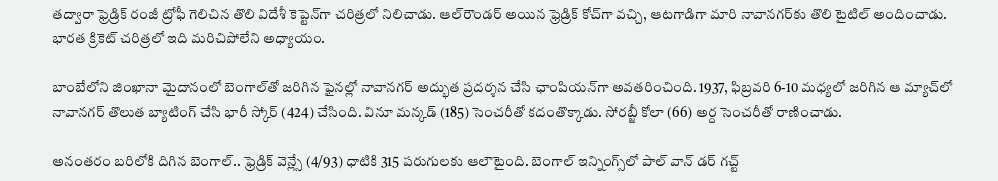తద్వారా ఫ్రెడ్రిక్ రంజీ ట్రోఫీ గెలిచిన తొలి విదేశీ కెప్టెన్‌గా చరిత్రలో నిలిచాడు. ఆల్‌రౌండర్‌ అయిన ఫ్రెడ్రిక్‌ కోచ్‌గా వచ్చి, ఆటగాడిగా మారి నావానగర్‌కు తొలి టైటిల్ అందించాడు. భారత క్రికెట్‌ చరిత్రలో ఇది మరిచిపోలేని అధ్యాయం.

బాంబేలోని జిం‌ఖానా మైదానంలో బెంగాల్‌తో జరిగిన ఫైనల్లో నావానగర్ అద్భుత ప్రదర్శన చేసి ఛాంపియన్‌గా అవతరించింది. 1937, ఫిబ్రవరి 6-10 మధ్యలో జరిగిన ఆ మ్యాచ్‌లో నావానగర్‌ తొలుత బ్యాటింగ్‌ చేసి భారీ స్కోర్‌ (424) చేసింది. వినూ మన్కడ్‌ (185) సెంచరీతో కదంతొక్కాడు. సోరబ్జీ కోలా (66) అర్ద సెంచరీతో రాణించాడు.

అనంతరం బరిలోకి దిగిన బెంగాల్‌.. ఫ్రెడ్రిక్ వెన్ల్సే (4/93) ధాటికి 315 పరుగులకు ఆలౌటైంది. బెంగాల్‌ ఇన్నింగ్స్‌లో పాల్‌ వాన్‌ డర్‌ గచ్ట్‌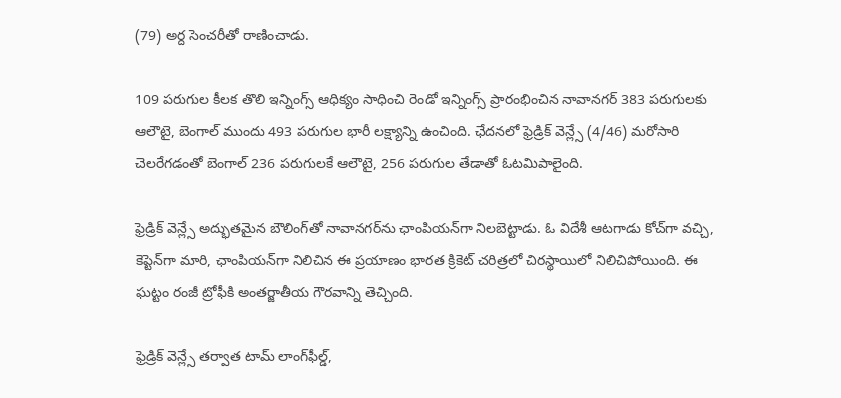(79) అర్ద సెంచరీతో రాణించాడు.

109 పరుగుల కీలక తొలి ఇన్నింగ్స్‌ ఆధిక్యం సాధించి రెండో ఇన్నింగ్స్‌ ప్రారంభించిన నావానగర్‌ 383 పరుగులకు ఆలౌటై, బెంగాల్‌ ముందు 493 పరుగుల భారీ లక్ష్యాన్ని ఉంచింది. ఛేదనలో ఫ్రెడ్రిక్ వెన్ల్సే (4/46) మరోసారి చెలరేగడంతో బెంగాల్‌ 236 పరుగులకే ఆలౌటై, 256 పరుగుల తేడాతో ఓటమిపాలైంది.

ఫ్రెడ్రిక్ వెన్ల్సే అద్భుతమైన బౌలింగ్‌తో నావానగర్‌ను ఛాంపియన్‌గా నిలబెట్టాడు. ఓ విదేశీ ఆటగాడు కోచ్‌గా వచ్చి, కెప్టెన్‌గా మారి, ఛాంపియన్‌గా నిలిచిన ఈ ప్రయాణం భారత క్రికెట్ చరిత్రలో చిరస్థాయిలో నిలిచిపోయింది. ఈ ఘట్టం రంజీ ట్రోఫీకి అంతర్జాతీయ గౌరవాన్ని తెచ్చింది.

ఫ్రెడ్రిక్ వెన్ల్సే తర్వాత టామ్‌ లాంగ్‌ఫీల్డ్‌,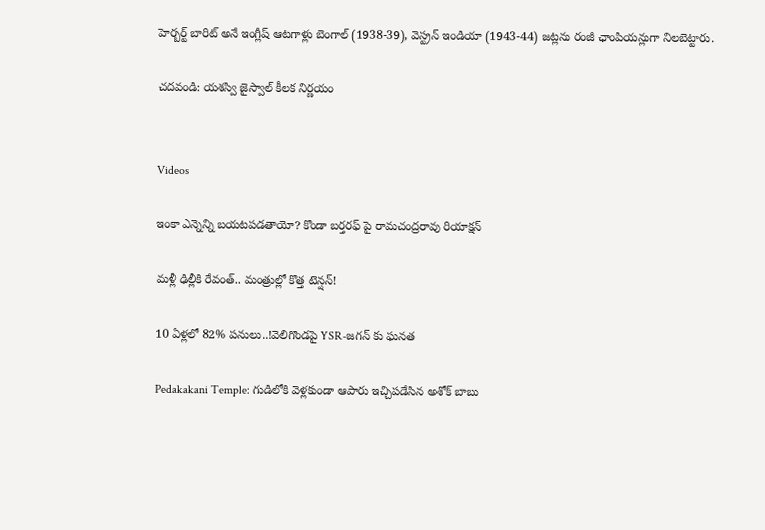హెర్బర్ట్‌ బారిట్‌ అనే ఇంగ్లీష్‌ ఆటగాళ్లు బెంగాల్‌ (1938-39), వెస్ట్రన్‌ ఇండియా (1943-44) జట్లను రంజీ ఛాంపియన్లుగా నిలబెట్టారు.

చదవండి: యశస్వి జైస్వాల్‌ కీలక నిర్ణయం


Videos

ఇంకా ఎన్నెన్ని బయటపడతాయో? కొండా బర్తరఫ్ పై రామచంద్రరావు రియాక్షన్

మళ్లీ ఢిల్లీకి రేవంత్.. మంత్రుల్లో కొత్త టెన్షన్!

10 ఏళ్లలో 82% పనులు..!వెలిగొండపై YSR-జగన్ కు ఘనత

Pedakakani Temple: గుడిలోకి వెళ్లకుండా ఆపారు ఇచ్చిపడేసిన అశోక్ బాబు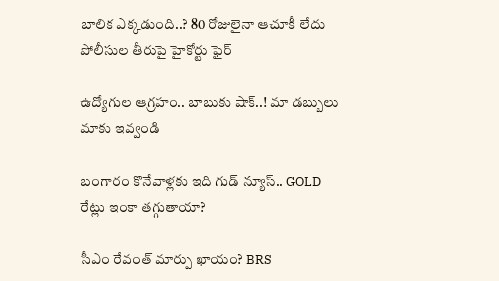బాలిక ఎక్కడుంది..? 80 రోజులైనా ఆచూకీ లేదు పోలీసుల తీరుపై హైకోర్టు ఫైర్

ఉద్యోగుల ఆగ్రహం.. బాబుకు షాక్..! మా డబ్బులు మాకు ఇవ్వండి

బంగారం కొనేవాళ్లకు ఇది గుడ్ న్యూస్.. GOLD రేట్లు ఇంకా తగ్గుతాయా?

సీఎం రేవంత్ మార్పు ఖాయం? BRS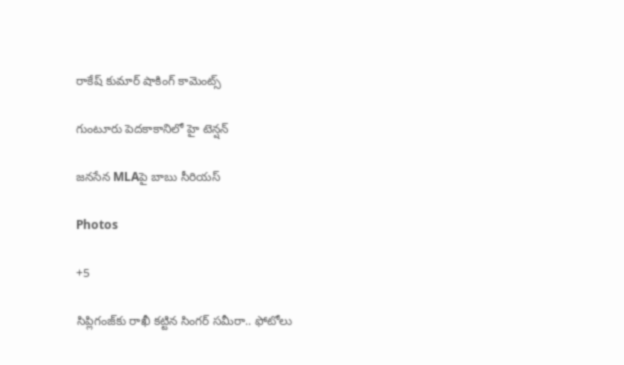రాకేష్ కుమార్ షాకింగ్ కామెంట్స్

గుంటూరు పెదకాకానిలో హై టెన్షన్

జనసేన MLAపై బాబు సీరియస్

Photos

+5

సిప్లిగంజ్‌కు రాఖీ కట్టిన సింగర్ సమీరా.. ఫోటోలు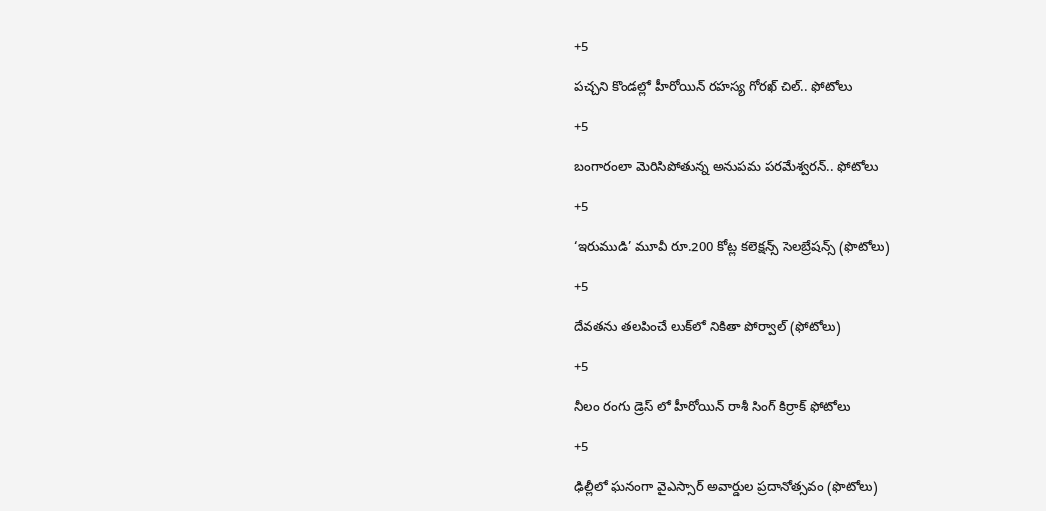+5

పచ్చని కొండల్లో హీరోయిన్ రహస్య గోరఖ్ చిల్.. ఫోటోలు

+5

బంగారంలా మెరిసిపోతున్న అనుపమ పరమేశ్వరన్.. ఫోటోలు

+5

‘ఇరుముడి’ మూవీ రూ.200 కోట్ల కలెక్షన్స్ సెలబ్రేషన్స్ (ఫొటోలు)

+5

దేవతను తలపించే లుక్‌లో నికితా పోర్వాల్‌ (ఫోటోలు)

+5

నీలం రంగు డ్రెస్ లో హీరోయిన్ రాశీ సింగ్ కిర్రాక్ ఫోటోలు

+5

ఢిల్లీలో ఘనంగా వైఎస్సార్‌ అవార్డుల ప్రదానోత్సవం (ఫొటోలు)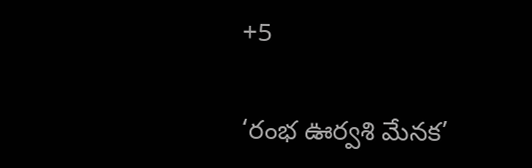+5

‘రంభ ఊర్వశి మేనక’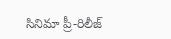సినిమా ప్రీ-రిలీజ్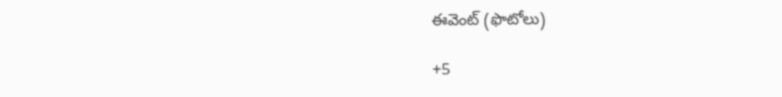ఈవెంట్‌ (ఫొటోలు)

+5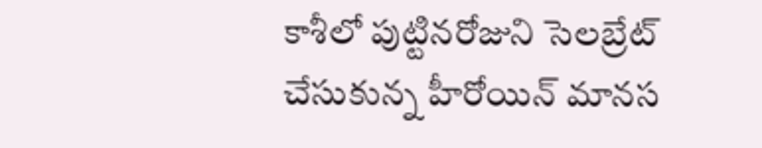కాశీలో పుట్టినరోజుని సెలబ్రేట్ చేసుకున్న హీరోయిన్ మానస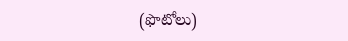(ఫొటోలు)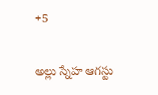+5

అల్లు స్నేహ ఆగస్టు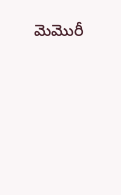మెమొరీ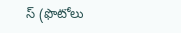స్ (ఫొటోలు